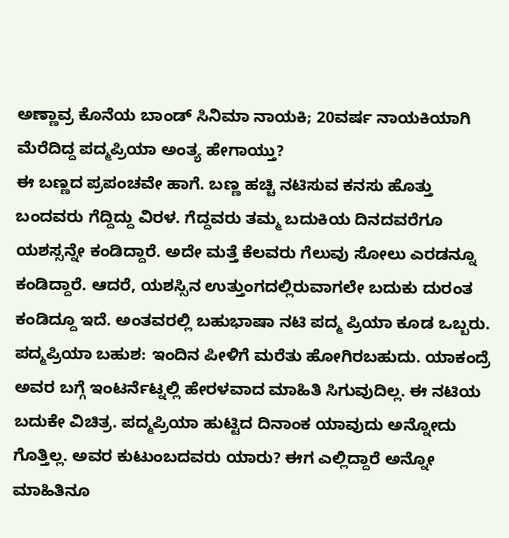ಅಣ್ಣಾವ್ರ ಕೊನೆಯ ಬಾಂಡ್ ಸಿನಿಮಾ ನಾಯಕಿ; 20ವರ್ಷ ನಾಯಕಿಯಾಗಿ ಮೆರೆದಿದ್ದ ಪದ್ಮಪ್ರಿಯಾ ಅಂತ್ಯ ಹೇಗಾಯ್ತು?
ಈ ಬಣ್ಣದ ಪ್ರಪಂಚವೇ ಹಾಗೆ. ಬಣ್ಣ ಹಚ್ಚಿ ನಟಿಸುವ ಕನಸು ಹೊತ್ತು ಬಂದವರು ಗೆದ್ದಿದ್ದು ವಿರಳ. ಗೆದ್ದವರು ತಮ್ಮ ಬದುಕಿಯ ದಿನದವರೆಗೂ ಯಶಸ್ಸನ್ನೇ ಕಂಡಿದ್ದಾರೆ. ಅದೇ ಮತ್ತೆ ಕೆಲವರು ಗೆಲುವು ಸೋಲು ಎರಡನ್ನೂ ಕಂಡಿದ್ದಾರೆ. ಆದರೆ, ಯಶಸ್ಸಿನ ಉತ್ತುಂಗದಲ್ಲಿರುವಾಗಲೇ ಬದುಕು ದುರಂತ ಕಂಡಿದ್ದೂ ಇದೆ. ಅಂತವರಲ್ಲಿ ಬಹುಭಾಷಾ ನಟಿ ಪದ್ಮ ಪ್ರಿಯಾ ಕೂಡ ಒಬ್ಬರು.
ಪದ್ಮಪ್ರಿಯಾ ಬಹುಶ: ಇಂದಿನ ಪೀಳಿಗೆ ಮರೆತು ಹೋಗಿರಬಹುದು. ಯಾಕಂದ್ರೆ ಅವರ ಬಗ್ಗೆ ಇಂಟರ್ನೆಟ್ನಲ್ಲಿ ಹೇರಳವಾದ ಮಾಹಿತಿ ಸಿಗುವುದಿಲ್ಲ. ಈ ನಟಿಯ ಬದುಕೇ ವಿಚಿತ್ರ. ಪದ್ಮಪ್ರಿಯಾ ಹುಟ್ಟಿದ ದಿನಾಂಕ ಯಾವುದು ಅನ್ನೋದು ಗೊತ್ತಿಲ್ಲ. ಅವರ ಕುಟುಂಬದವರು ಯಾರು? ಈಗ ಎಲ್ಲಿದ್ದಾರೆ ಅನ್ನೋ ಮಾಹಿತಿನೂ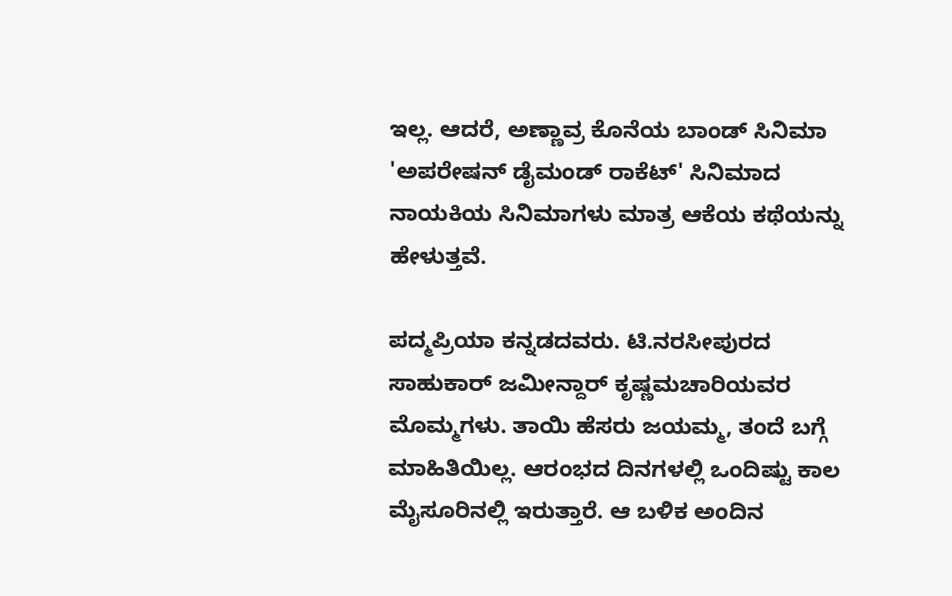ಇಲ್ಲ. ಆದರೆ, ಅಣ್ಣಾವ್ರ ಕೊನೆಯ ಬಾಂಡ್ ಸಿನಿಮಾ 'ಅಪರೇಷನ್ ಡೈಮಂಡ್ ರಾಕೆಟ್' ಸಿನಿಮಾದ ನಾಯಕಿಯ ಸಿನಿಮಾಗಳು ಮಾತ್ರ ಆಕೆಯ ಕಥೆಯನ್ನು ಹೇಳುತ್ತವೆ.

ಪದ್ಮಪ್ರಿಯಾ ಕನ್ನಡದವರು. ಟಿ.ನರಸೀಪುರದ ಸಾಹುಕಾರ್ ಜಮೀನ್ದಾರ್ ಕೃಷ್ಣಮಚಾರಿಯವರ ಮೊಮ್ಮಗಳು. ತಾಯಿ ಹೆಸರು ಜಯಮ್ಮ, ತಂದೆ ಬಗ್ಗೆ ಮಾಹಿತಿಯಿಲ್ಲ. ಆರಂಭದ ದಿನಗಳಲ್ಲಿ ಒಂದಿಷ್ಟು ಕಾಲ ಮೈಸೂರಿನಲ್ಲಿ ಇರುತ್ತಾರೆ. ಆ ಬಳಿಕ ಅಂದಿನ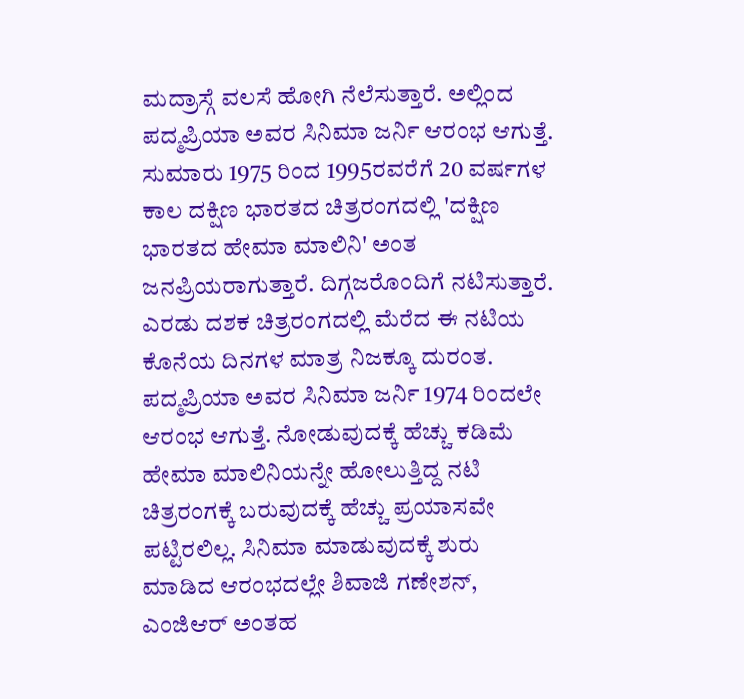ಮದ್ರಾಸ್ಗೆ ವಲಸೆ ಹೋಗಿ ನೆಲೆಸುತ್ತಾರೆ. ಅಲ್ಲಿಂದ ಪದ್ಮಪ್ರಿಯಾ ಅವರ ಸಿನಿಮಾ ಜರ್ನಿ ಆರಂಭ ಆಗುತ್ತೆ. ಸುಮಾರು 1975 ರಿಂದ 1995ರವರೆಗೆ 20 ವರ್ಷಗಳ ಕಾಲ ದಕ್ಷಿಣ ಭಾರತದ ಚಿತ್ರರಂಗದಲ್ಲಿ 'ದಕ್ಷಿಣ ಭಾರತದ ಹೇಮಾ ಮಾಲಿನಿ' ಅಂತ ಜನಪ್ರಿಯರಾಗುತ್ತಾರೆ. ದಿಗ್ಗಜರೊಂದಿಗೆ ನಟಿಸುತ್ತಾರೆ. ಎರಡು ದಶಕ ಚಿತ್ರರಂಗದಲ್ಲಿ ಮೆರೆದ ಈ ನಟಿಯ ಕೊನೆಯ ದಿನಗಳ ಮಾತ್ರ ನಿಜಕ್ಕೂ ದುರಂತ.
ಪದ್ಮಪ್ರಿಯಾ ಅವರ ಸಿನಿಮಾ ಜರ್ನಿ 1974 ರಿಂದಲೇ ಆರಂಭ ಆಗುತ್ತೆ. ನೋಡುವುದಕ್ಕೆ ಹೆಚ್ಚು ಕಡಿಮೆ ಹೇಮಾ ಮಾಲಿನಿಯನ್ನೇ ಹೋಲುತ್ತಿದ್ದ ನಟಿ ಚಿತ್ರರಂಗಕ್ಕೆ ಬರುವುದಕ್ಕೆ ಹೆಚ್ಚು ಪ್ರಯಾಸವೇ ಪಟ್ಟಿರಲಿಲ್ಲ. ಸಿನಿಮಾ ಮಾಡುವುದಕ್ಕೆ ಶುರು ಮಾಡಿದ ಆರಂಭದಲ್ಲೇ ಶಿವಾಜಿ ಗಣೇಶನ್, ಎಂಜಿಆರ್ ಅಂತಹ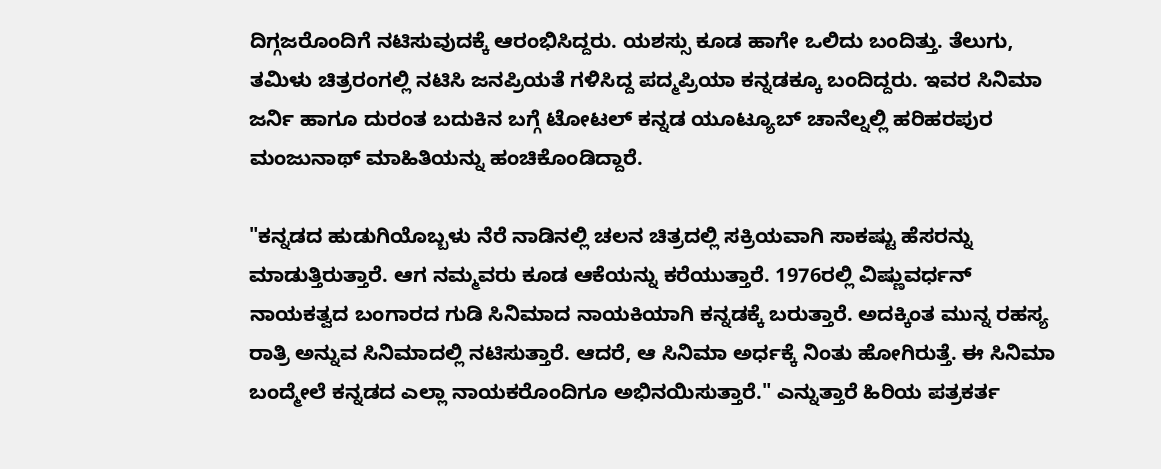ದಿಗ್ಗಜರೊಂದಿಗೆ ನಟಿಸುವುದಕ್ಕೆ ಆರಂಭಿಸಿದ್ದರು. ಯಶಸ್ಸು ಕೂಡ ಹಾಗೇ ಒಲಿದು ಬಂದಿತ್ತು. ತೆಲುಗು, ತಮಿಳು ಚಿತ್ರರಂಗಲ್ಲಿ ನಟಿಸಿ ಜನಪ್ರಿಯತೆ ಗಳಿಸಿದ್ದ ಪದ್ಮಪ್ರಿಯಾ ಕನ್ನಡಕ್ಕೂ ಬಂದಿದ್ದರು. ಇವರ ಸಿನಿಮಾ ಜರ್ನಿ ಹಾಗೂ ದುರಂತ ಬದುಕಿನ ಬಗ್ಗೆ ಟೋಟಲ್ ಕನ್ನಡ ಯೂಟ್ಯೂಬ್ ಚಾನೆಲ್ನಲ್ಲಿ ಹರಿಹರಪುರ ಮಂಜುನಾಥ್ ಮಾಹಿತಿಯನ್ನು ಹಂಚಿಕೊಂಡಿದ್ದಾರೆ.

"ಕನ್ನಡದ ಹುಡುಗಿಯೊಬ್ಬಳು ನೆರೆ ನಾಡಿನಲ್ಲಿ ಚಲನ ಚಿತ್ರದಲ್ಲಿ ಸಕ್ರಿಯವಾಗಿ ಸಾಕಷ್ಟು ಹೆಸರನ್ನು ಮಾಡುತ್ತಿರುತ್ತಾರೆ. ಆಗ ನಮ್ಮವರು ಕೂಡ ಆಕೆಯನ್ನು ಕರೆಯುತ್ತಾರೆ. 1976ರಲ್ಲಿ ವಿಷ್ಣುವರ್ಧನ್ ನಾಯಕತ್ವದ ಬಂಗಾರದ ಗುಡಿ ಸಿನಿಮಾದ ನಾಯಕಿಯಾಗಿ ಕನ್ನಡಕ್ಕೆ ಬರುತ್ತಾರೆ. ಅದಕ್ಕಿಂತ ಮುನ್ನ ರಹಸ್ಯ ರಾತ್ರಿ ಅನ್ನುವ ಸಿನಿಮಾದಲ್ಲಿ ನಟಿಸುತ್ತಾರೆ. ಆದರೆ, ಆ ಸಿನಿಮಾ ಅರ್ಧಕ್ಕೆ ನಿಂತು ಹೋಗಿರುತ್ತೆ. ಈ ಸಿನಿಮಾ ಬಂದ್ಮೇಲೆ ಕನ್ನಡದ ಎಲ್ಲಾ ನಾಯಕರೊಂದಿಗೂ ಅಭಿನಯಿಸುತ್ತಾರೆ." ಎನ್ನುತ್ತಾರೆ ಹಿರಿಯ ಪತ್ರಕರ್ತ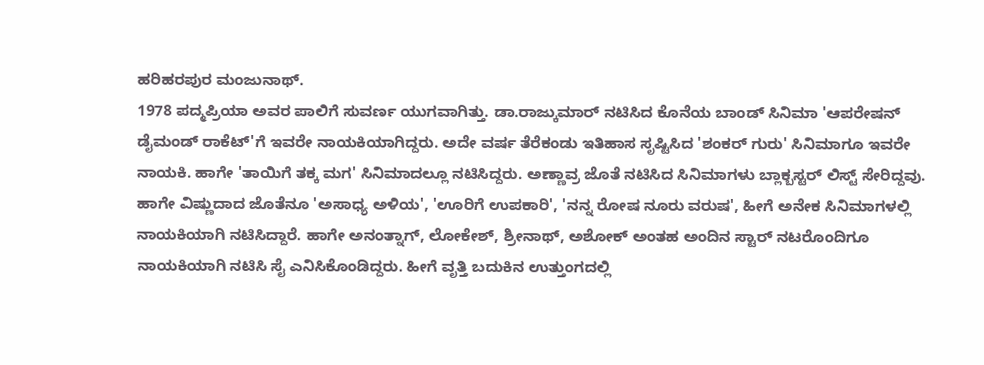ಹರಿಹರಪುರ ಮಂಜುನಾಥ್.
1978 ಪದ್ಮಪ್ರಿಯಾ ಅವರ ಪಾಲಿಗೆ ಸುವರ್ಣ ಯುಗವಾಗಿತ್ತು. ಡಾ.ರಾಜ್ಕುಮಾರ್ ನಟಿಸಿದ ಕೊನೆಯ ಬಾಂಡ್ ಸಿನಿಮಾ 'ಆಪರೇಷನ್ ಡೈಮಂಡ್ ರಾಕೆಟ್'ಗೆ ಇವರೇ ನಾಯಕಿಯಾಗಿದ್ದರು. ಅದೇ ವರ್ಷ ತೆರೆಕಂಡು ಇತಿಹಾಸ ಸೃಷ್ಟಿಸಿದ 'ಶಂಕರ್ ಗುರು' ಸಿನಿಮಾಗೂ ಇವರೇ ನಾಯಕಿ. ಹಾಗೇ 'ತಾಯಿಗೆ ತಕ್ಕ ಮಗ' ಸಿನಿಮಾದಲ್ಲೂ ನಟಿಸಿದ್ದರು. ಅಣ್ಣಾವ್ರ ಜೊತೆ ನಟಿಸಿದ ಸಿನಿಮಾಗಳು ಬ್ಲಾಕ್ಬಸ್ಟರ್ ಲಿಸ್ಟ್ ಸೇರಿದ್ದವು.
ಹಾಗೇ ವಿಷ್ಣುದಾದ ಜೊತೆನೂ 'ಅಸಾಧ್ಯ ಅಳಿಯ', 'ಊರಿಗೆ ಉಪಕಾರಿ', 'ನನ್ನ ರೋಷ ನೂರು ವರುಷ', ಹೀಗೆ ಅನೇಕ ಸಿನಿಮಾಗಳಲ್ಲಿ ನಾಯಕಿಯಾಗಿ ನಟಿಸಿದ್ದಾರೆ. ಹಾಗೇ ಅನಂತ್ನಾಗ್, ಲೋಕೇಶ್, ಶ್ರೀನಾಥ್, ಅಶೋಕ್ ಅಂತಹ ಅಂದಿನ ಸ್ಟಾರ್ ನಟರೊಂದಿಗೂ ನಾಯಕಿಯಾಗಿ ನಟಿಸಿ ಸೈ ಎನಿಸಿಕೊಂಡಿದ್ದರು. ಹೀಗೆ ವೃತ್ತಿ ಬದುಕಿನ ಉತ್ತುಂಗದಲ್ಲಿ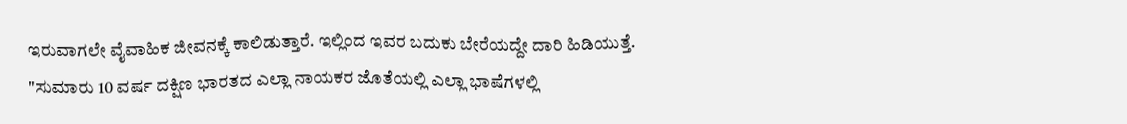ಇರುವಾಗಲೇ ವೈವಾಹಿಕ ಜೀವನಕ್ಕೆ ಕಾಲಿಡುತ್ತಾರೆ. ಇಲ್ಲಿಂದ ಇವರ ಬದುಕು ಬೇರೆಯದ್ದೇ ದಾರಿ ಹಿಡಿಯುತ್ತೆ.
"ಸುಮಾರು 10 ವರ್ಷ ದಕ್ಷಿಣ ಭಾರತದ ಎಲ್ಲಾ ನಾಯಕರ ಜೊತೆಯಲ್ಲಿ ಎಲ್ಲಾ ಭಾಷೆಗಳಲ್ಲಿ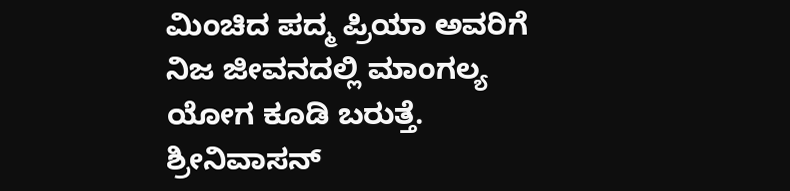ಮಿಂಚಿದ ಪದ್ಮ ಪ್ರಿಯಾ ಅವರಿಗೆ ನಿಜ ಜೀವನದಲ್ಲಿ ಮಾಂಗಲ್ಯ ಯೋಗ ಕೂಡಿ ಬರುತ್ತೆ. ಶ್ರೀನಿವಾಸನ್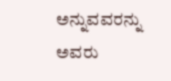ಅನ್ನುವವರನ್ನು ಅವರು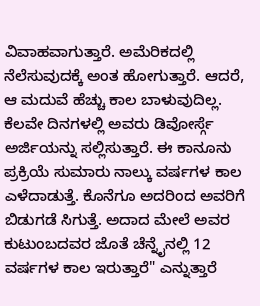ವಿವಾಹವಾಗುತ್ತಾರೆ. ಅಮೆರಿಕದಲ್ಲಿ ನೆಲೆಸುವುದಕ್ಕೆ ಅಂತ ಹೋಗುತ್ತಾರೆ. ಆದರೆ, ಆ ಮದುವೆ ಹೆಚ್ಚು ಕಾಲ ಬಾಳುವುದಿಲ್ಲ. ಕೆಲವೇ ದಿನಗಳಲ್ಲಿ ಅವರು ಡಿವೋರ್ಸ್ಗೆ ಅರ್ಜಿಯನ್ನು ಸಲ್ಲಿಸುತ್ತಾರೆ. ಈ ಕಾನೂನು ಪ್ರಕ್ರಿಯೆ ಸುಮಾರು ನಾಲ್ಕು ವರ್ಷಗಳ ಕಾಲ ಎಳೆದಾಡುತ್ತೆ. ಕೊನೆಗೂ ಅದರಿಂದ ಅವರಿಗೆ ಬಿಡುಗಡೆ ಸಿಗುತ್ತೆ. ಅದಾದ ಮೇಲೆ ಅವರ ಕುಟುಂಬದವರ ಜೊತೆ ಚೆನ್ನೈನಲ್ಲಿ 12 ವರ್ಷಗಳ ಕಾಲ ಇರುತ್ತಾರೆ" ಎನ್ನುತ್ತಾರೆ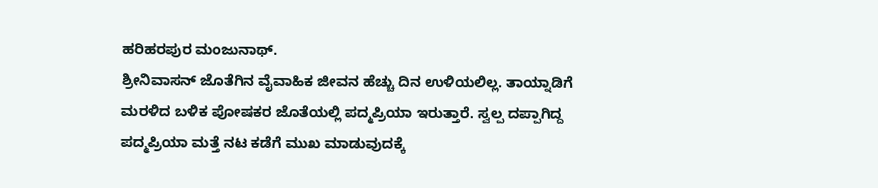ಹರಿಹರಪುರ ಮಂಜುನಾಥ್.
ಶ್ರೀನಿವಾಸನ್ ಜೊತೆಗಿನ ವೈವಾಹಿಕ ಜೀವನ ಹೆಚ್ಚು ದಿನ ಉಳಿಯಲಿಲ್ಲ. ತಾಯ್ನಾಡಿಗೆ ಮರಳಿದ ಬಳಿಕ ಪೋಷಕರ ಜೊತೆಯಲ್ಲಿ ಪದ್ಮಪ್ರಿಯಾ ಇರುತ್ತಾರೆ. ಸ್ವಲ್ಪ ದಪ್ಪಾಗಿದ್ದ ಪದ್ಮಪ್ರಿಯಾ ಮತ್ತೆ ನಟ ಕಡೆಗೆ ಮುಖ ಮಾಡುವುದಕ್ಕೆ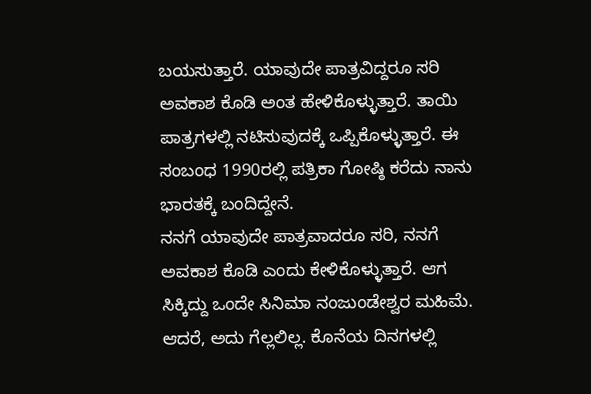ಬಯಸುತ್ತಾರೆ. ಯಾವುದೇ ಪಾತ್ರವಿದ್ದರೂ ಸರಿ ಅವಕಾಶ ಕೊಡಿ ಅಂತ ಹೇಳಿಕೊಳ್ಳುತ್ತಾರೆ. ತಾಯಿ ಪಾತ್ರಗಳಲ್ಲಿ ನಟಿಸುವುದಕ್ಕೆ ಒಪ್ಪಿಕೊಳ್ಳುತ್ತಾರೆ. ಈ ಸಂಬಂಧ 1990ರಲ್ಲಿ ಪತ್ರಿಕಾ ಗೋಷ್ಠಿ ಕರೆದು ನಾನು ಭಾರತಕ್ಕೆ ಬಂದಿದ್ದೇನೆ.
ನನಗೆ ಯಾವುದೇ ಪಾತ್ರವಾದರೂ ಸರಿ, ನನಗೆ ಅವಕಾಶ ಕೊಡಿ ಎಂದು ಕೇಳಿಕೊಳ್ಳುತ್ತಾರೆ. ಆಗ ಸಿಕ್ಕಿದ್ದು ಒಂದೇ ಸಿನಿಮಾ ನಂಜುಂಡೇಶ್ವರ ಮಹಿಮೆ. ಆದರೆ, ಅದು ಗೆಲ್ಲಲಿಲ್ಲ. ಕೊನೆಯ ದಿನಗಳಲ್ಲಿ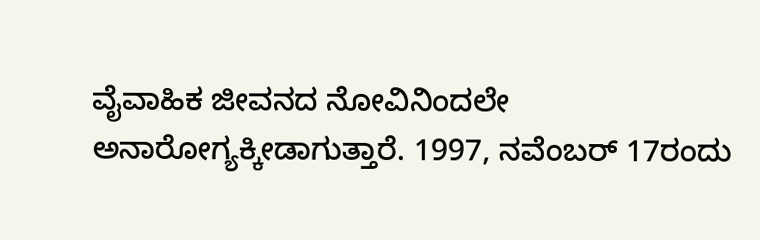ವೈವಾಹಿಕ ಜೀವನದ ನೋವಿನಿಂದಲೇ ಅನಾರೋಗ್ಯಕ್ಕೀಡಾಗುತ್ತಾರೆ. 1997, ನವೆಂಬರ್ 17ರಂದು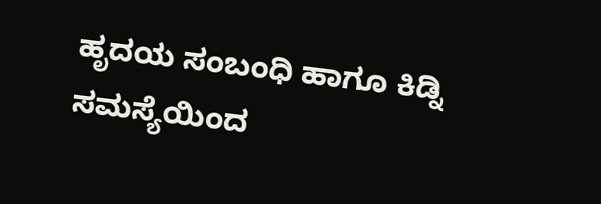ಹೃದಯ ಸಂಬಂಧಿ ಹಾಗೂ ಕಿಡ್ನಿ ಸಮಸ್ಯೆಯಿಂದ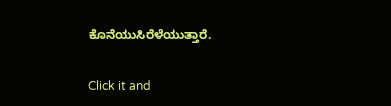ಕೊನೆಯುಸಿರೆಳೆಯುತ್ತಾರೆ.


Click it and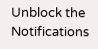Unblock the Notifications